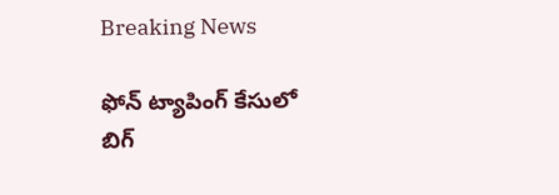Breaking News

ఫోన్ ట్యాపింగ్ కేసులో బిగ్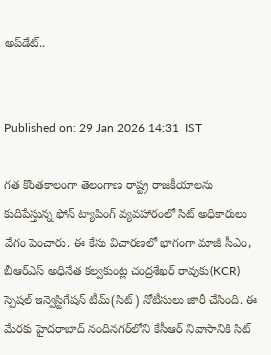అప్‌డేట్..


Published on: 29 Jan 2026 14:31  IST

గత కొంతకాలంగా తెలంగాణ రాష్ట్ర రాజకీయాలను కుదిపేస్తున్న ఫోన్ ట్యాపింగ్ వ్యవహారంలో సిట్ అధికారులు వేగం పెంచారు. ఈ కేసు విచారణలో భాగంగా మాజీ సీఎం, బీఆర్ఎస్ అధినేత కల్వకుంట్ల చంద్రశేఖర్ రావుకు(KCR) స్పెషల్ ఇన్వెస్టిగేషన్ టీమ్(సిట్) నోటీసులు జారీ చేసింది. ఈ మేరకు హైదరాబాద్‌ నందినగర్‌లోని కేసీఆర్ నివాసానికి సిట్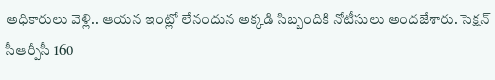అధికారులు వెళ్లి.. ఆయన ఇంట్లో లేనందున అక్కడి సిబ్బందికి నోటీసులు అందజేశారు. సెక్షన్ సీఆర్పీసీ 160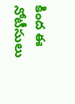కింద ఈ నోటీసులు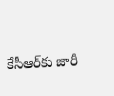కేసీఆర్‌కు జారీ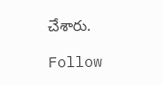చేశారు.

Follow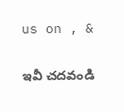us on , &

ఇవీ చదవండి